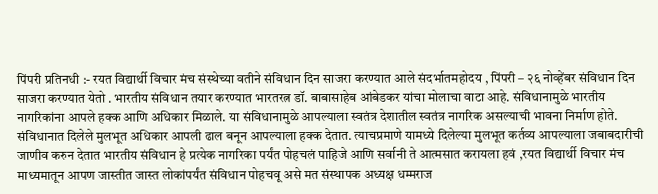पिंपरी प्रतिनधी :- रयत विद्यार्थी विचार मंच संस्थेच्या वतीने संविधान दिन साजरा करण्यात आले संदर्भातमहोदय , पिंपरी – २६ नोव्हेंबर संविधान दिन साजरा करण्यात येतो . भारतीय संविधान तयार करण्यात भारतरत्न डॉ. बाबासाहेब आंबेडकर यांचा मोलाचा वाटा आहे. संविधानामुळे भारतीय नागरिकांना आपले हक्क आणि अधिकार मिळाले. या संविधानामुळे आपल्याला स्वतंत्र देशातील स्वतंत्र नागरिक असल्याची भावना निर्माण होते. संविधानात दिलेले मुलभूत अधिकार आपली ढाल बनून आपल्याला हक्क देतात. त्याचप्रमाणे यामध्ये दिलेल्या मुलभूत कर्तव्य आपल्याला जबाबदारीची जाणीव करुन देतात भारतीय संविधान हे प्रत्येक नागरिका पर्यंत पोहचलं पाहिजे आणि सर्वानी ते आत्मसात करायला हवं ,रयत विद्यार्थी विचार मंच माध्यमातून आपण जास्तीत जास्त लोकांपर्यंत संविधान पोहचवू असे मत संस्थापक अध्यक्ष धम्मराज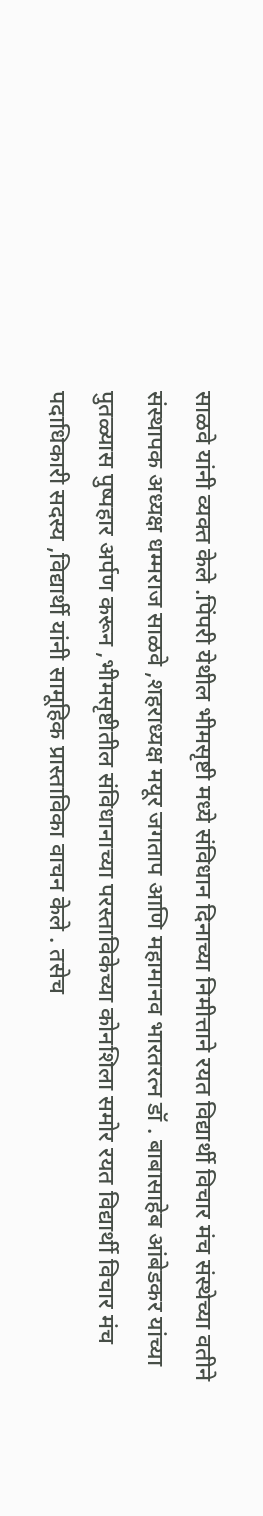साळवे यांनी व्यक्त केले .पिंपरी येथील भीमसृष्टी मध्ये संविधान दिनाच्या निमीत्ताने रयत विद्यार्थी विचार मंच संस्थेच्या वतीने संस्थापक अध्यक्ष धम्मराज साळवे ,शहराध्यक्ष मयूर जगताप आणि महामानव भारतरत्न डॉ . बाबासाहेब आंबेडकर यांच्या पुतळ्यास पुष्पहार अर्पण करून ,भीमसृष्टीतील संविधानाच्या परस्ताविकेच्या कोनशिला समोर रयत विद्यार्थी विचार मंच पदाधिकारी सदस्य ,विद्यार्थी यांनी सामूहिक प्रास्ताविका वाचन केले . तसेच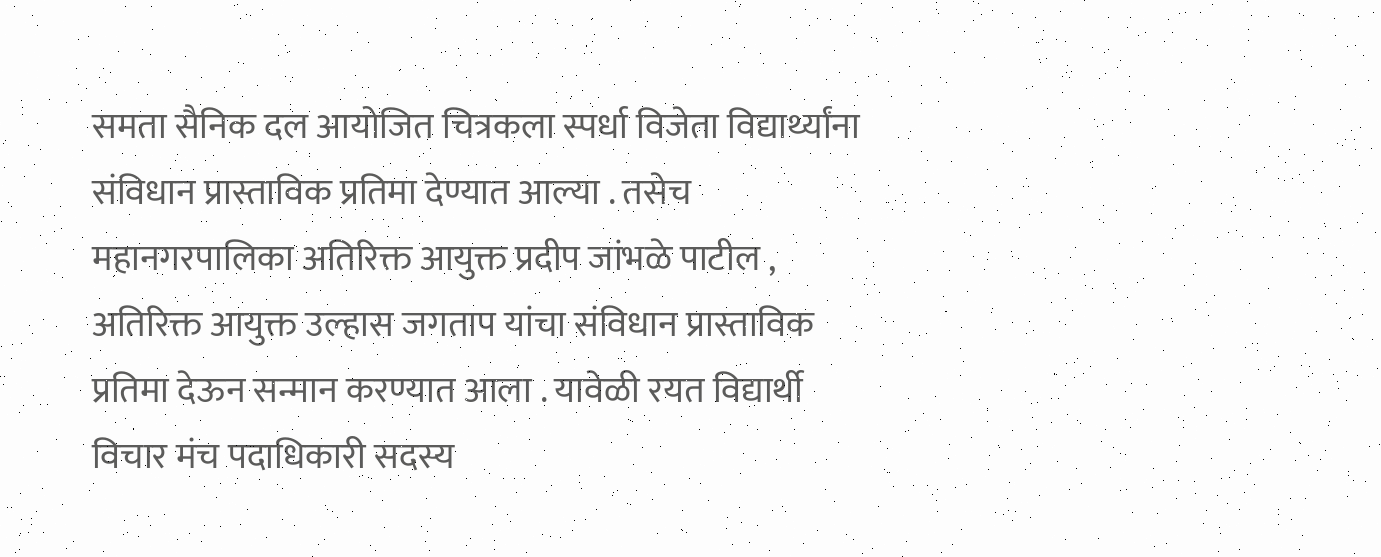समता सैनिक दल आयोजित चित्रकला स्पर्धा विजेता विद्यार्थ्यांना संविधान प्रास्ताविक प्रतिमा देण्यात आल्या . तसेच महानगरपालिका अतिरिक्त आयुक्त प्रदीप जांभळे पाटील , अतिरिक्त आयुक्त उल्हास जगताप यांचा संविधान प्रास्ताविक प्रतिमा देऊन सन्मान करण्यात आला . यावेळी रयत विद्यार्थी विचार मंच पदाधिकारी सदस्य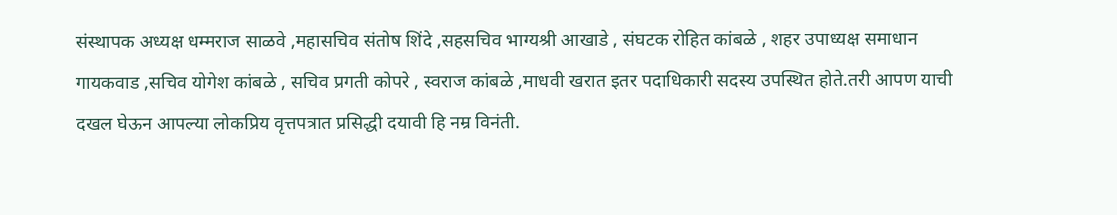संस्थापक अध्यक्ष धम्मराज साळवे ,महासचिव संतोष शिंदे ,सहसचिव भाग्यश्री आखाडे , संघटक रोहित कांबळे , शहर उपाध्यक्ष समाधान गायकवाड ,सचिव योगेश कांबळे , सचिव प्रगती कोपरे , स्वराज कांबळे ,माधवी खरात इतर पदाधिकारी सदस्य उपस्थित होते.तरी आपण याची दखल घेऊन आपल्या लोकप्रिय वृत्तपत्रात प्रसिद्धी दयावी हि नम्र विनंती.